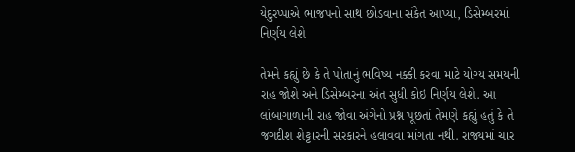યેદુરપ્પાએ ભાજપનો સાથ છોડવાના સંકેત આપ્યા, ડિસેમ્બરમાં નિર્ણય લેશે

તેમને કહ્યું છે કે તે પોતાનું ભવિષ્ય નક્કી કરવા માટે યોગ્ય સમયની રાહ જોશે અને ડિસેમ્બરના અંત સુધી કોઇ નિર્ણય લેશે. આ લાંબાગાળાની રાહ જોવા અંગેનો પ્રશ્ન પૂછતાં તેમણે કહ્યું હતું કે તે જગદીશ શેટ્ટારની સરકારને હલાવવા માંગતા નથી. રાજ્યમાં ચાર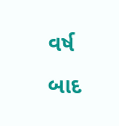વર્ષ બાદ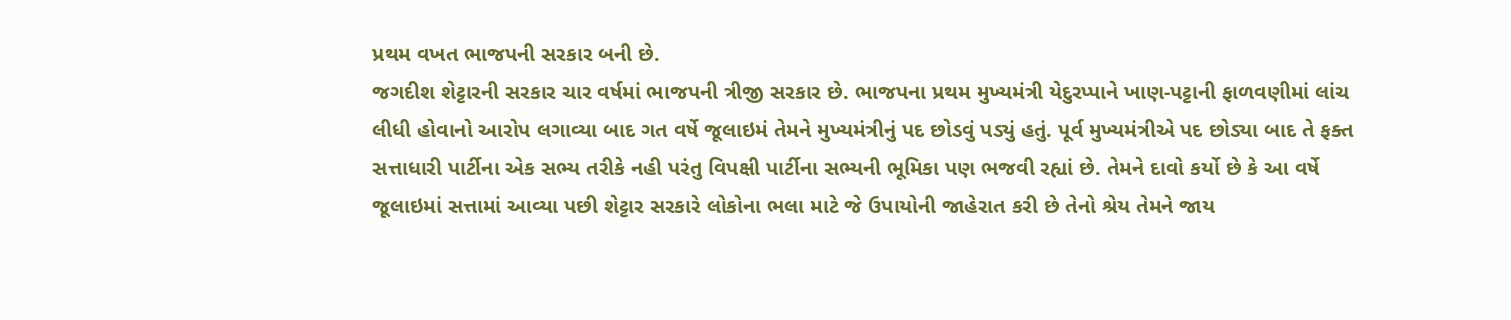પ્રથમ વખત ભાજપની સરકાર બની છે.
જગદીશ શેટ્ટારની સરકાર ચાર વર્ષમાં ભાજપની ત્રીજી સરકાર છે. ભાજપના પ્રથમ મુખ્યમંત્રી યેદુરપ્પાને ખાણ-પટ્ટાની ફાળવણીમાં લાંચ લીધી હોવાનો આરોપ લગાવ્યા બાદ ગત વર્ષે જૂલાઇમં તેમને મુખ્યમંત્રીનું પદ છોડવું પડ્યું હતું. પૂર્વ મુખ્યમંત્રીએ પદ છોડ્યા બાદ તે ફક્ત સત્તાધારી પાર્ટીના એક સભ્ય તરીકે નહી પરંતુ વિપક્ષી પાર્ટીના સભ્યની ભૂમિકા પણ ભજવી રહ્યાં છે. તેમને દાવો કર્યો છે કે આ વર્ષે જૂલાઇમાં સત્તામાં આવ્યા પછી શેટ્ટાર સરકારે લોકોના ભલા માટે જે ઉપાયોની જાહેરાત કરી છે તેનો શ્રેય તેમને જાય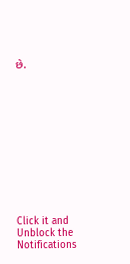છે.












Click it and Unblock the Notifications